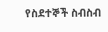የስደተኞች ስብስብ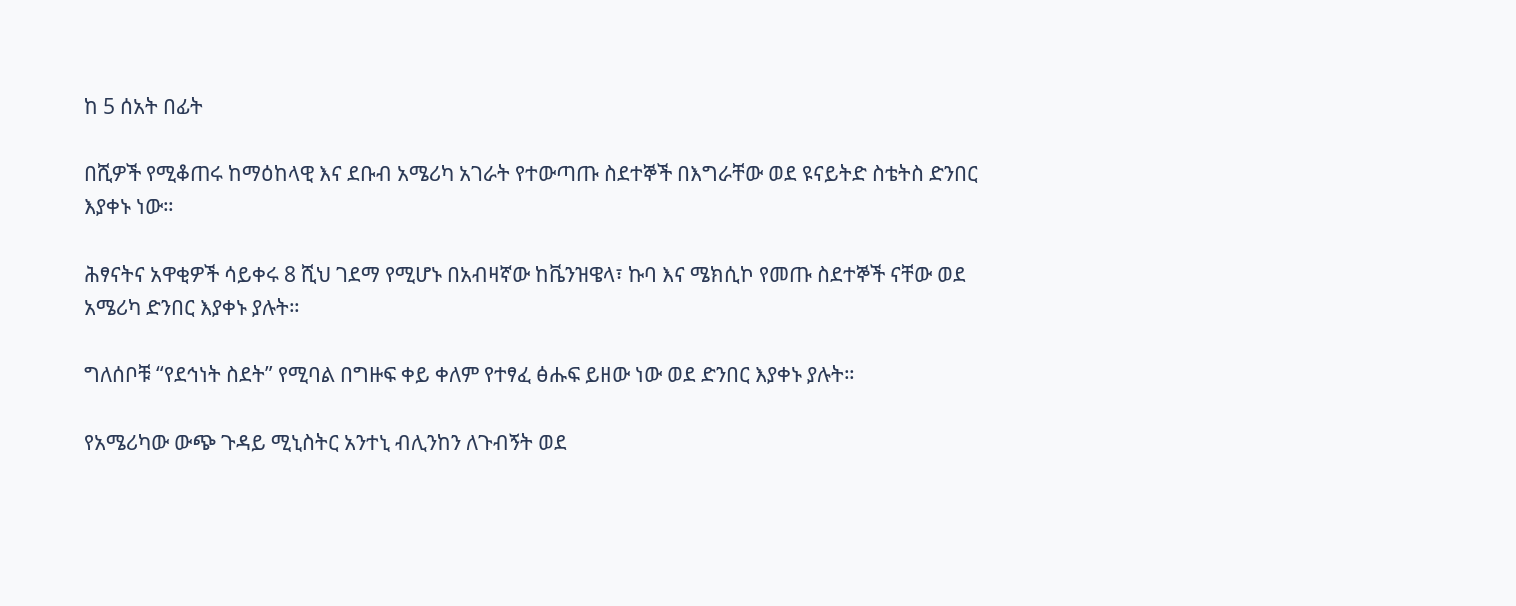ከ 5 ሰአት በፊት

በሺዎች የሚቆጠሩ ከማዕከላዊ እና ደቡብ አሜሪካ አገራት የተውጣጡ ስደተኞች በእግራቸው ወደ ዩናይትድ ስቴትስ ድንበር እያቀኑ ነው።

ሕፃናትና አዋቂዎች ሳይቀሩ 8 ሺህ ገደማ የሚሆኑ በአብዛኛው ከቬንዝዌላ፣ ኩባ እና ሜክሲኮ የመጡ ስደተኞች ናቸው ወደ አሜሪካ ድንበር እያቀኑ ያሉት።

ግለሰቦቹ “የደኅነት ስደት” የሚባል በግዙፍ ቀይ ቀለም የተፃፈ ፅሑፍ ይዘው ነው ወደ ድንበር እያቀኑ ያሉት።

የአሜሪካው ውጭ ጉዳይ ሚኒስትር አንተኒ ብሊንከን ለጉብኝት ወደ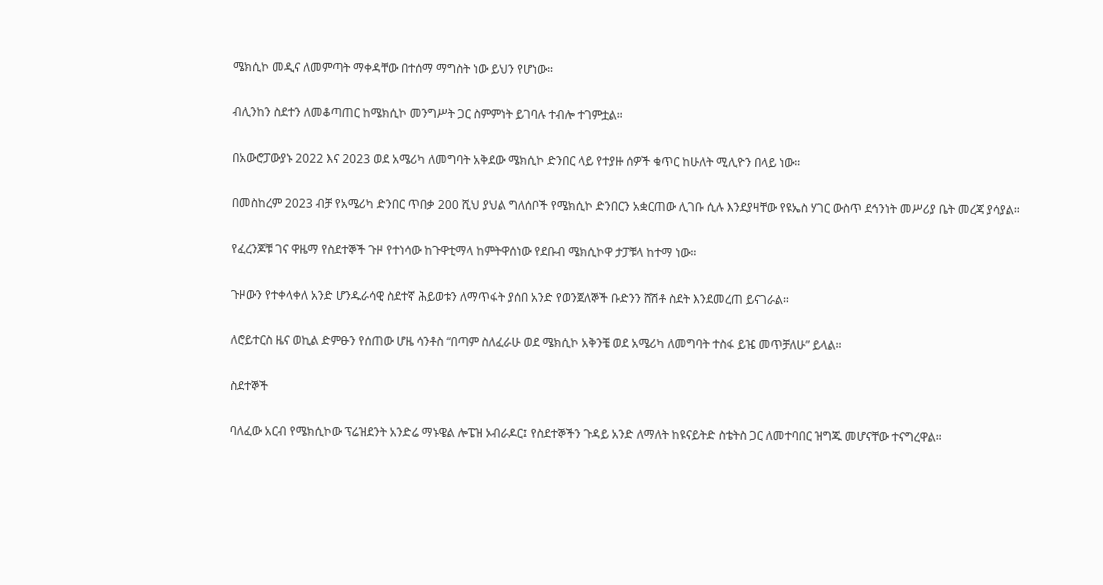ሜክሲኮ መዲና ለመምጣት ማቀዳቸው በተሰማ ማግስት ነው ይህን የሆነው።

ብሊንከን ስደተን ለመቆጣጠር ከሜክሲኮ መንግሥት ጋር ስምምነት ይገባሉ ተብሎ ተገምቷል።

በአውሮፓውያኑ 2022 እና 2023 ወደ አሜሪካ ለመግባት አቅደው ሜክሲኮ ድንበር ላይ የተያዙ ሰዎች ቁጥር ከሁለት ሚሊዮን በላይ ነው።

በመስከረም 2023 ብቻ የአሜሪካ ድንበር ጥበቃ 200 ሺህ ያህል ግለሰቦች የሜክሲኮ ድንበርን አቋርጠው ሊገቡ ሲሉ እንደያዛቸው የዩኤስ ሃገር ውስጥ ደኅንነት መሥሪያ ቤት መረጃ ያሳያል።

የፈረንጆቹ ገና ዋዜማ የስደተኞች ጉዞ የተነሳው ከጉዋቲማላ ከምትዋሰነው የደቡብ ሜክሲኮዋ ታፓቹላ ከተማ ነው።

ጉዞውን የተቀላቀለ አንድ ሆንዱራሳዊ ስደተኛ ሕይወቱን ለማጥፋት ያሰበ አንድ የወንጀለኞች ቡድንን ሸሽቶ ስደት እንደመረጠ ይናገራል።

ለሮይተርስ ዜና ወኪል ድምፁን የሰጠው ሆዜ ሳንቶስ “በጣም ስለፈራሁ ወደ ሜክሲኮ አቅንቼ ወደ አሜሪካ ለመግባት ተስፋ ይዤ መጥቻለሁ” ይላል።

ስደተኞች

ባለፈው አርብ የሜክሲኮው ፕሬዝደንት አንድሬ ማኑዌል ሎፔዝ ኦብራዶር፤ የስደተኞችን ጉዳይ አንድ ለማለት ከዩናይትድ ስቴትስ ጋር ለመተባበር ዝግጁ መሆናቸው ተናግረዋል።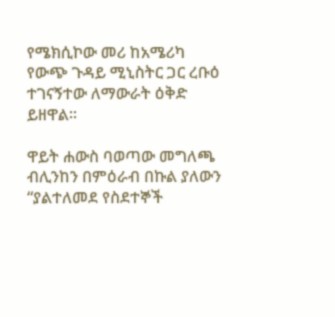የሜክሲኮው መሪ ከአሜሪካ የውጭ ጉዳይ ሚኒስትር ጋር ረቡዕ ተገናኝተው ለማውራት ዕቅድ ይዘዋል።

ዋይት ሐውስ ባወጣው መግለጫ ብሊንከን በምዕራብ በኩል ያለውን “ያልተለመደ የስደተኞች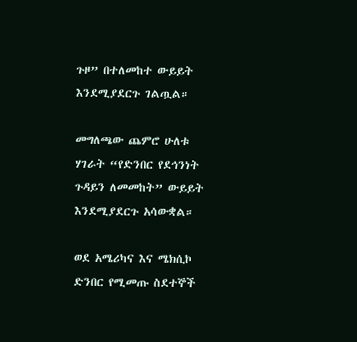ጉዞ” በተለመከተ ውይይት እንደሚያደርጉ ገልጧል።

መግለጫው ጨምሮ ሁለቱ ሃገራት “የድንበር የደኅንነት ጉዳይን ለመመከት” ውይይት እንደሚያደርጉ አሳውቋል።

ወደ አሜሪካና እና ሜክሲኮ ድንበር የሚመጡ ስደተኞች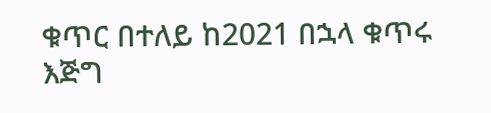ቁጥር በተለይ ከ2021 በኋላ ቁጥሩ እጅግ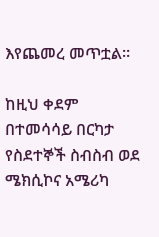እየጨመረ መጥቷል።

ከዚህ ቀደም በተመሳሳይ በርካታ የስደተኞች ስብስብ ወደ ሜክሲኮና አሜሪካ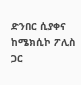ድንበር ሲያቀና ከሜክሲኮ ፖሊስ ጋር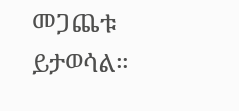መጋጨቱ ይታወሳል።